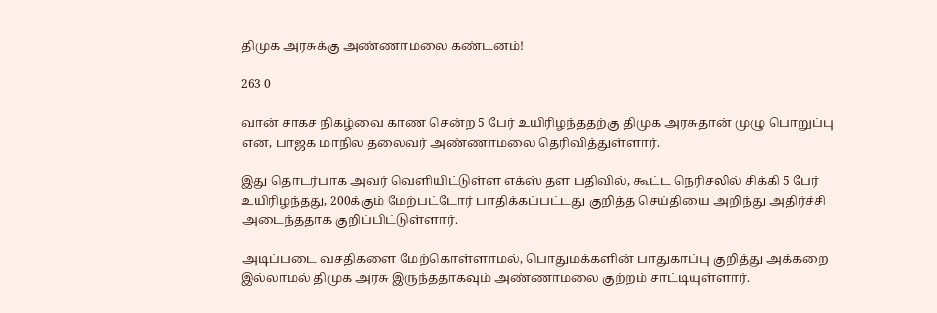திமுக அரசுக்கு அண்ணாமலை கண்டனம்!

263 0

வான் சாகச நிகழ்வை காண சென்ற 5 பேர் உயிரிழந்ததற்கு திமுக அரசுதான் முழு பொறுப்பு என, பாஜக மாநில தலைவர் அண்ணாமலை தெரிவித்துள்ளார்.

இது தொடர்பாக அவர் வெளியிட்டுள்ள எக்ஸ் தள பதிவில், கூட்ட நெரிசலில் சிக்கி 5 பேர் உயிரிழந்தது, 200க்கும் மேற்பட்டோர் பாதிக்கப்பட்டது குறித்த செய்தியை அறிந்து அதிர்ச்சி அடைந்ததாக குறிப்பிட்டுள்ளார்.

அடிப்படை வசதிகளை மேற்கொள்ளாமல், பொதுமக்களின் பாதுகாப்பு குறித்து அக்கறை இல்லாமல் திமுக அரசு இருந்ததாகவும் அண்ணாமலை குற்றம் சாட்டியுள்ளார்.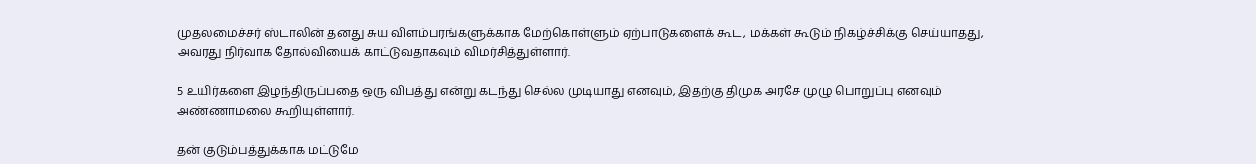முதலமைச்சர் ஸ்டாலின் தனது சுய விளம்பரங்களுக்காக மேற்கொள்ளும் ஏற்பாடுகளைக் கூட, மக்கள் கூடும் நிகழ்ச்சிக்கு செய்யாதது, அவரது நிர்வாக தோல்வியைக் காட்டுவதாகவும் விமர்சித்துள்ளார்.

5 உயிர்களை இழந்திருப்பதை ஒரு விபத்து என்று கடந்து செல்ல முடியாது எனவும், இதற்கு திமுக அரசே முழு பொறுப்பு எனவும் அண்ணாமலை கூறியுள்ளார்.

தன் குடும்பத்துக்காக மட்டுமே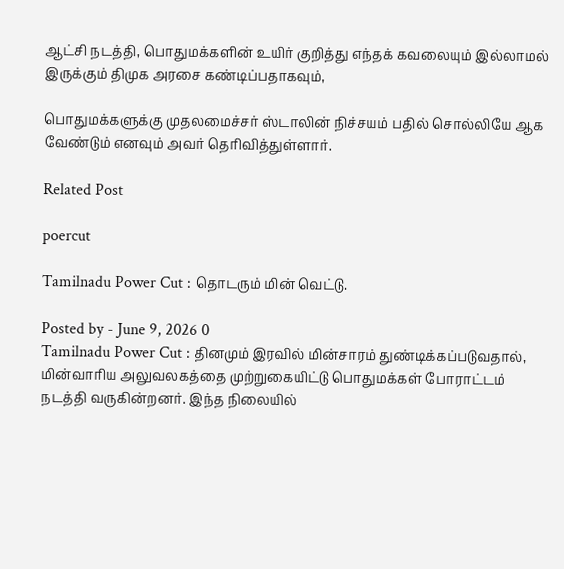ஆட்சி நடத்தி, பொதுமக்களின் உயிர் குறித்து எந்தக் கவலையும் இல்லாமல் இருக்கும் திமுக அரசை கண்டிப்பதாகவும்,

பொதுமக்களுக்கு முதலமைச்சர் ஸ்டாலின் நிச்சயம் பதில் சொல்லியே ஆக வேண்டும் எனவும் அவர் தெரிவித்துள்ளார்.

Related Post

poercut

Tamilnadu Power Cut : தொடரும் மின் வெட்டு.

Posted by - June 9, 2026 0
Tamilnadu Power Cut : தினமும் இரவில் மின்சாரம் துண்டிக்கப்படுவதால், மின்வாரிய அலுவலகத்தை முற்றுகையிட்டு பொதுமக்கள் போராட்டம் நடத்தி வருகின்றனர். இந்த நிலையில்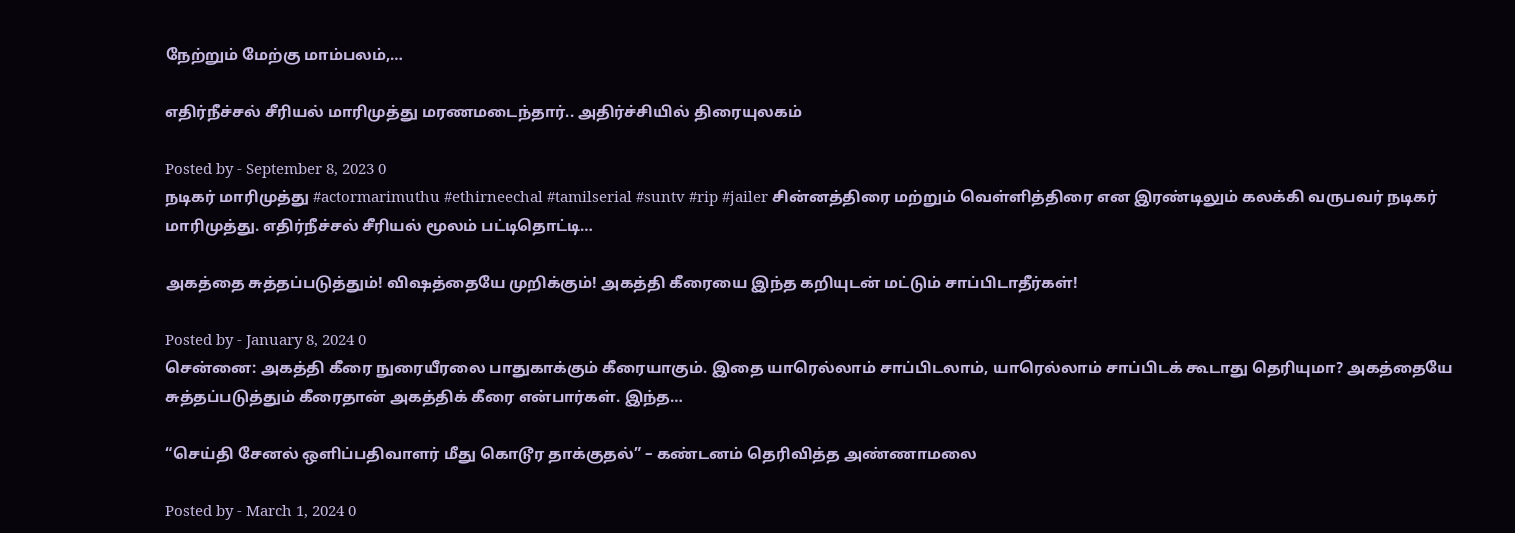நேற்றும் மேற்கு மாம்பலம்,…

எதிர்நீச்சல் சீரியல் மாரிமுத்து மரணமடைந்தார்.. அதிர்ச்சியில் திரையுலகம்

Posted by - September 8, 2023 0
நடிகர் மாரிமுத்து #actormarimuthu #ethirneechal #tamilserial #suntv #rip #jailer சின்னத்திரை மற்றும் வெள்ளித்திரை என இரண்டிலும் கலக்கி வருபவர் நடிகர் மாரிமுத்து. எதிர்நீச்சல் சீரியல் மூலம் பட்டிதொட்டி…

அகத்தை சுத்தப்படுத்தும்! விஷத்தையே முறிக்கும்! அகத்தி கீரையை இந்த கறியுடன் மட்டும் சாப்பிடாதீர்கள்!

Posted by - January 8, 2024 0
சென்னை: அகத்தி கீரை நுரையீரலை பாதுகாக்கும் கீரையாகும். இதை யாரெல்லாம் சாப்பிடலாம், யாரெல்லாம் சாப்பிடக் கூடாது தெரியுமா? அகத்தையே சுத்தப்படுத்தும் கீரைதான் அகத்திக் கீரை என்பார்கள். இந்த…

“செய்தி சேனல் ஒளிப்பதிவாளர் மீது கொடூர தாக்குதல்” – கண்டனம் தெரிவித்த அண்ணாமலை

Posted by - March 1, 2024 0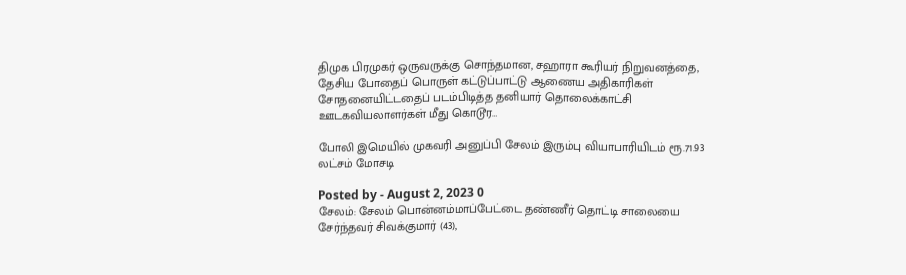திமுக பிரமுகர் ஒருவருக்கு சொந்தமான, சஹாரா கூரியர் நிறுவனத்தை, தேசிய போதைப் பொருள் கட்டுப்பாட்டு ஆணைய அதிகாரிகள் சோதனையிட்டதைப் படம்பிடித்த தனியார் தொலைக்காட்சி ஊடகவியலாளர்கள் மீது கொடூர…

போலி இமெயில் முகவரி அனுப்பி சேலம் இரும்பு வியாபாரியிடம் ரூ.71.93 லட்சம் மோசடி

Posted by - August 2, 2023 0
சேலம்: சேலம் பொன்னம்மாப்பேட்டை தண்ணீர் தொட்டி சாலையை சேர்ந்தவர் சிவக்குமார் (43),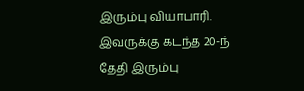இரும்பு வியாபாரி. இவருக்கு கடந்த 20-ந் தேதி இரும்பு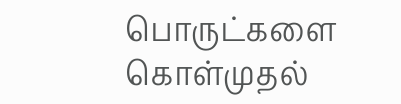பொருட்களை கொள்முதல்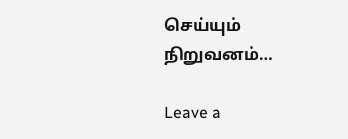செய்யும் நிறுவனம்…

Leave a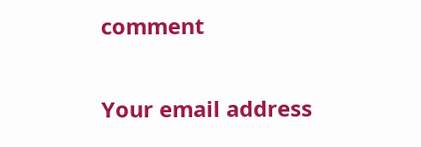comment

Your email address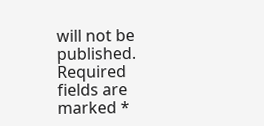will not be published. Required fields are marked *